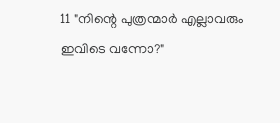11 "നിന്റെ പുത്രന്മാർ എല്ലാവരും ഇവിടെ വന്നോ?"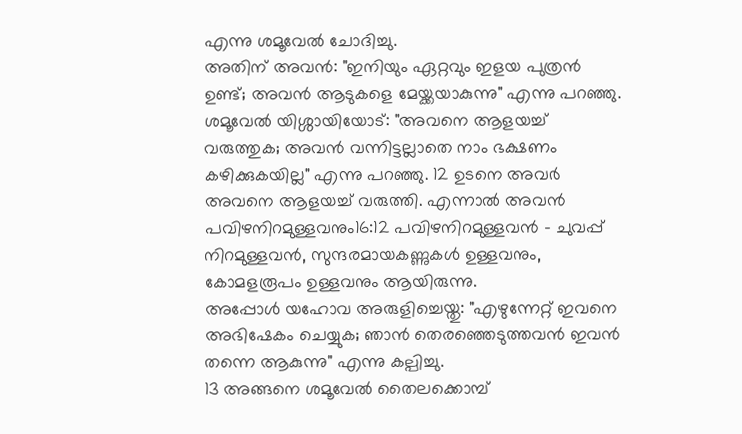എന്നു ശമൂവേൽ ചോദിച്ചു.
അതിന് അവൻ: "ഇനിയും ഏറ്റവും ഇളയ പുത്രൻ ഉണ്ട്; അവൻ ആടുകളെ മേയ്ക്കയാകുന്നു" എന്നു പറഞ്ഞു.
ശമൂവേൽ യിശ്ശായിയോട്: "അവനെ ആളയച്ച് വരുത്തുക; അവൻ വന്നിട്ടല്ലാതെ നാം ഭക്ഷണം കഴിക്കുകയില്ല" എന്നു പറഞ്ഞു. 12 ഉടനെ അവർ അവനെ ആളയച്ച് വരുത്തി. എന്നാൽ അവൻ പവിഴനിറമുള്ളവനും16:12 പവിഴനിറമുള്ളവൻ - ചുവപ്പ് നിറമുള്ളവൻ, സുന്ദരമായകണ്ണുകൾ ഉള്ളവനും, കോമളരൂപം ഉള്ളവനും ആയിരുന്നു.
അപ്പോൾ യഹോവ അരുളിച്ചെയ്തു: "എഴുന്നേറ്റ് ഇവനെ അഭിഷേകം ചെയ്യുക; ഞാൻ തെരഞ്ഞെടുത്തവൻ ഇവൻ തന്നെ ആകുന്നു" എന്നു കല്പിച്ചു.
13 അങ്ങനെ ശമൂവേൽ തൈലക്കൊമ്പ്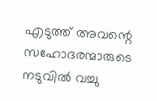എടുത്ത് അവന്റെ സഹോദരന്മാരുടെ നടുവിൽ വച്ചു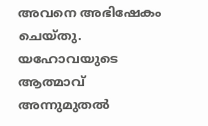അവനെ അഭിഷേകം ചെയ്തു. യഹോവയുടെ ആത്മാവ് അന്നുമുതൽ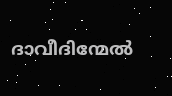ദാവീദിന്മേൽ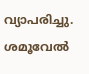വ്യാപരിച്ചു. ശമൂവേൽ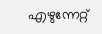എഴുന്നേറ്റ്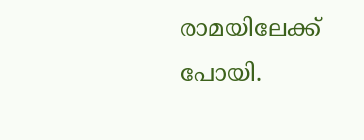രാമയിലേക്ക് പോയി.